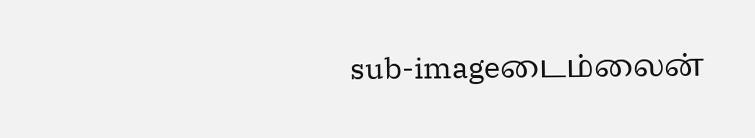sub-imageடைம்லைன்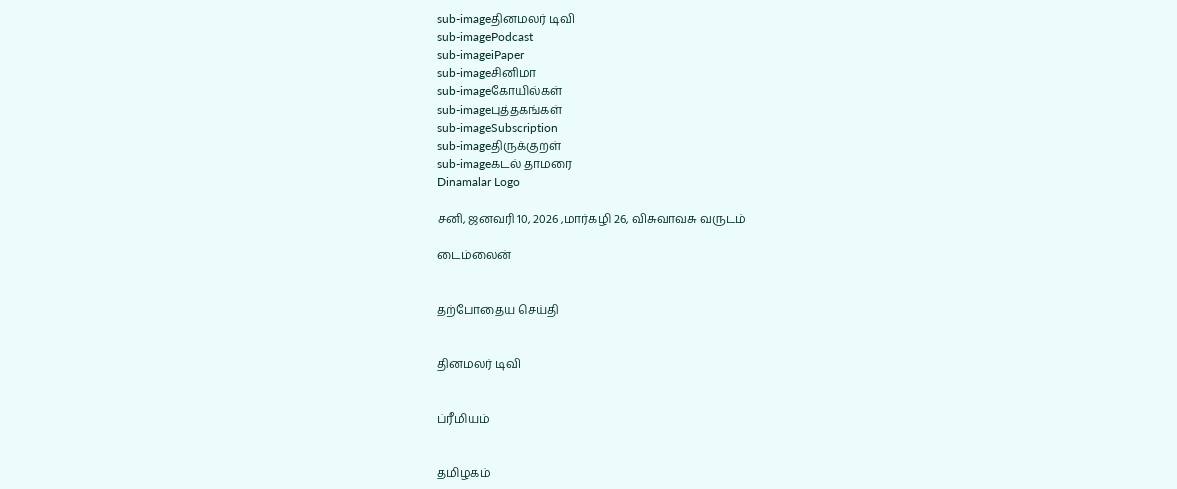sub-imageதினமலர் டிவி
sub-imagePodcast
sub-imageiPaper
sub-imageசினிமா
sub-imageகோயில்கள்
sub-imageபுத்தகங்கள்
sub-imageSubscription
sub-imageதிருக்குறள்
sub-imageகடல் தாமரை
Dinamalar Logo

சனி, ஜனவரி 10, 2026 ,மார்கழி 26, விசுவாவசு வருடம்

டைம்லைன்


தற்போதைய செய்தி


தினமலர் டிவி


ப்ரீமியம்


தமிழகம்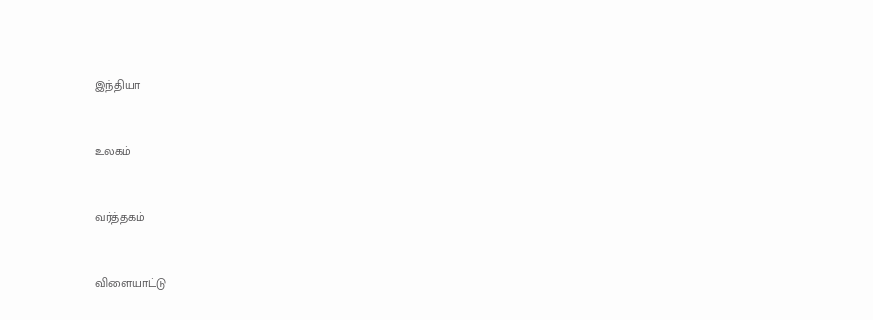இந்தியா


உலகம்


வர்த்தகம்


விளையாட்டு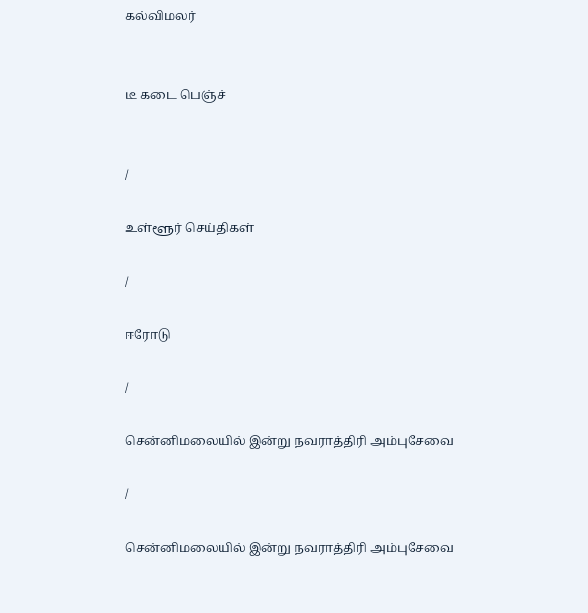கல்விமலர்


டீ கடை பெஞ்ச்


/

உள்ளூர் செய்திகள்

/

ஈரோடு

/

சென்னிமலையில் இன்று நவராத்திரி அம்புசேவை

/

சென்னிமலையில் இன்று நவராத்திரி அம்புசேவை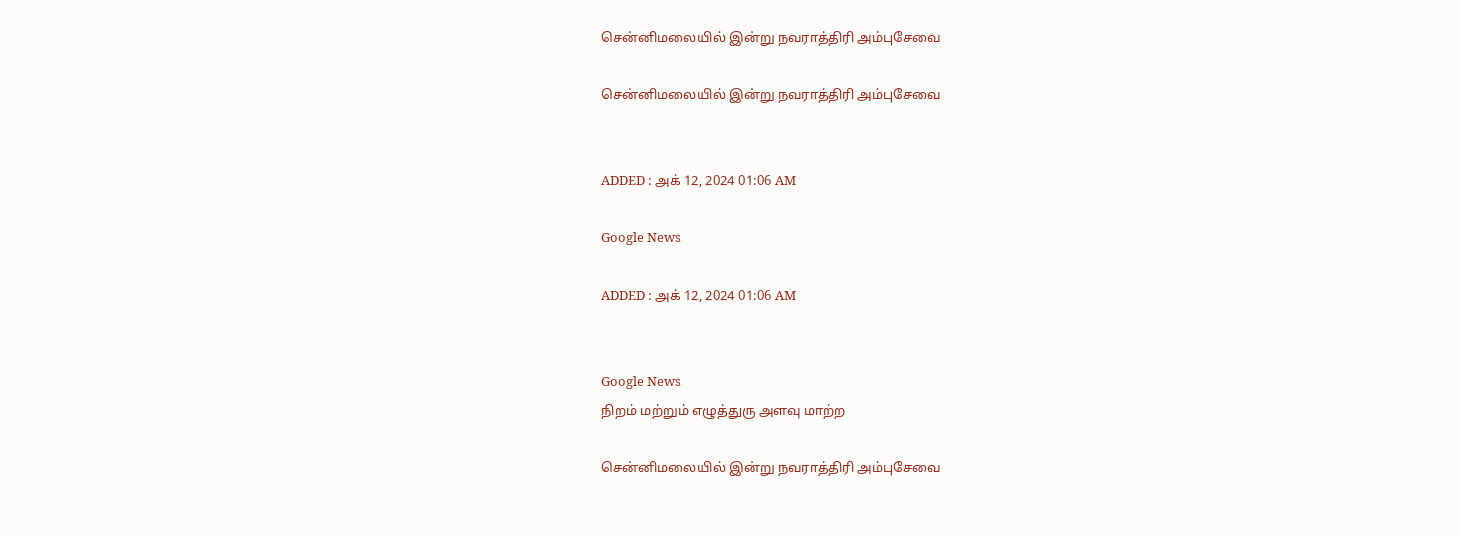சென்னிமலையில் இன்று நவராத்திரி அம்புசேவை

சென்னிமலையில் இன்று நவராத்திரி அம்புசேவை


ADDED : அக் 12, 2024 01:06 AM

Google News

ADDED : அக் 12, 2024 01:06 AM


Google News
நிறம் மற்றும் எழுத்துரு அளவு மாற்ற

சென்னிமலையில் இன்று நவராத்திரி அம்புசேவை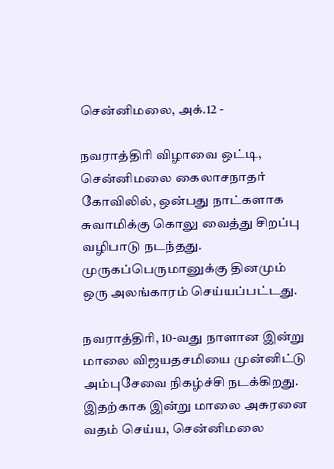சென்னிமலை, அக்.12 -

நவராத்திரி விழாவை ஒட்டி, சென்னிமலை கைலாசநாதர் கோவிலில், ஒன்பது நாட்களாக சுவாமிக்கு கொலு வைத்து சிறப்பு வழிபாடு நடந்தது. முருகப்பெருமானுக்கு தினமும் ஒரு அலங்காரம் செய்யப்பட்டது.

நவராத்திரி, 10-வது நாளான இன்று மாலை விஜயதசமியை முன்னிட்டு அம்புசேவை நிகழ்ச்சி நடக்கிறது. இதற்காக இன்று மாலை அசுரனை வதம் செய்ய, சென்னிமலை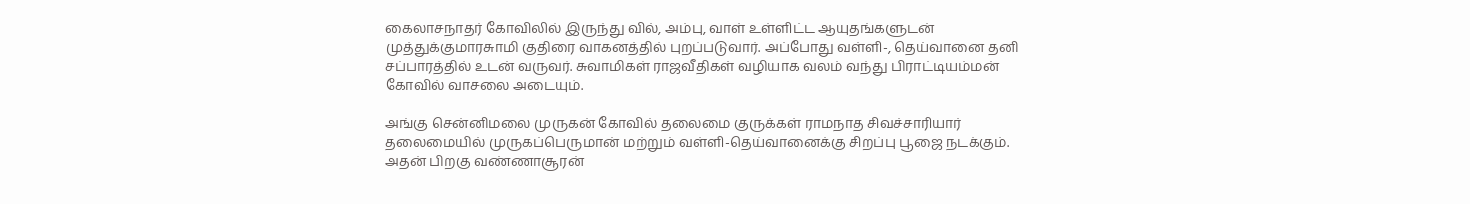கைலாசநாதர் கோவிலில் இருந்து வில், அம்பு, வாள் உள்ளிட்ட ஆயுதங்களுடன் முத்துக்குமாரசுாமி குதிரை வாகனத்தில் புறப்படுவார். அப்போது வள்ளி-, தெய்வானை தனி சப்பாரத்தில் உடன் வருவர். சுவாமிகள் ராஜவீதிகள் வழியாக வலம் வந்து பிராட்டியம்மன் கோவில் வாசலை அடையும்.

அங்கு சென்னிமலை முருகன் கோவில் தலைமை குருக்கள் ராமநாத சிவச்சாரியார் தலைமையில் முருகப்பெருமான் மற்றும் வள்ளி-தெய்வானைக்கு சிறப்பு பூஜை நடக்கும். அதன் பிறகு வண்ணாசூரன்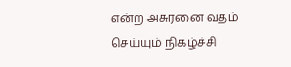என்ற அசுரனை வதம் செய்யும் நிகழ்ச்சி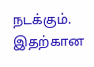நடக்கும். இதற்கான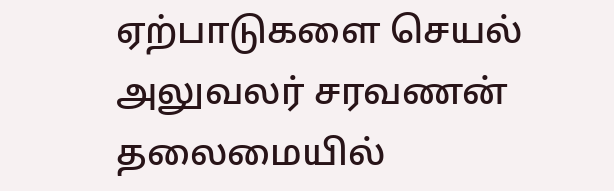ஏற்பாடுகளை செயல் அலுவலர் சரவணன் தலைமையில்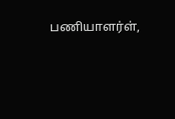பணியாளர்ள்,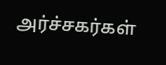அர்ச்சகர்கள்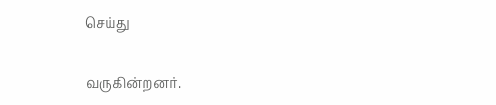செய்து

வருகின்றனர்.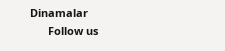Dinamalar
      Follow us